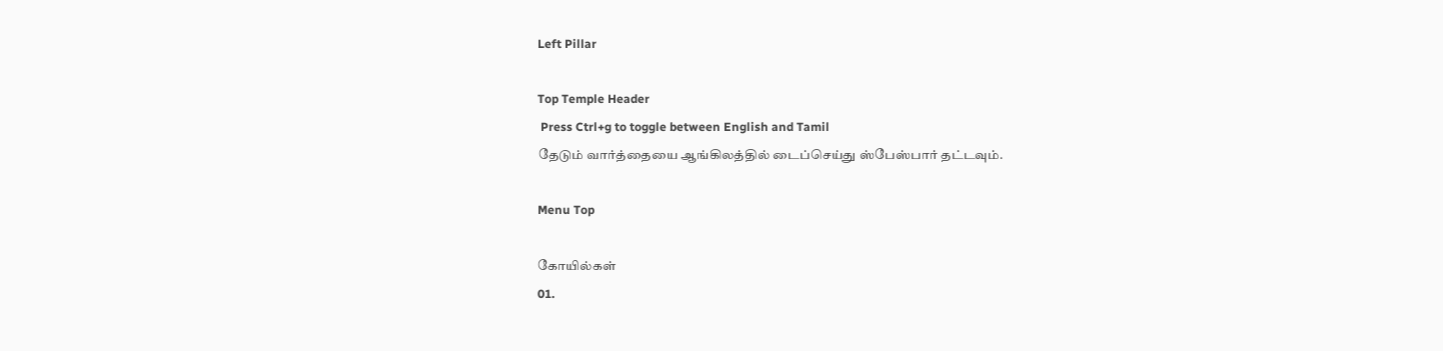Left Pillar

Top Temple Header
 Press Ctrl+g to toggle between English and Tamil
தேடும் வார்த்தையை ஆங்கிலத்தில் டைப்செய்து ஸ்பேஸ்பார் தட்டவும்.

Menu Top

கோயில்கள்
01.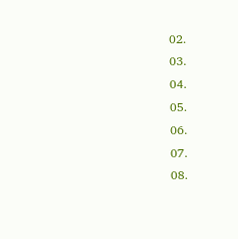02.
03.
04.
05.
06.
07.
08.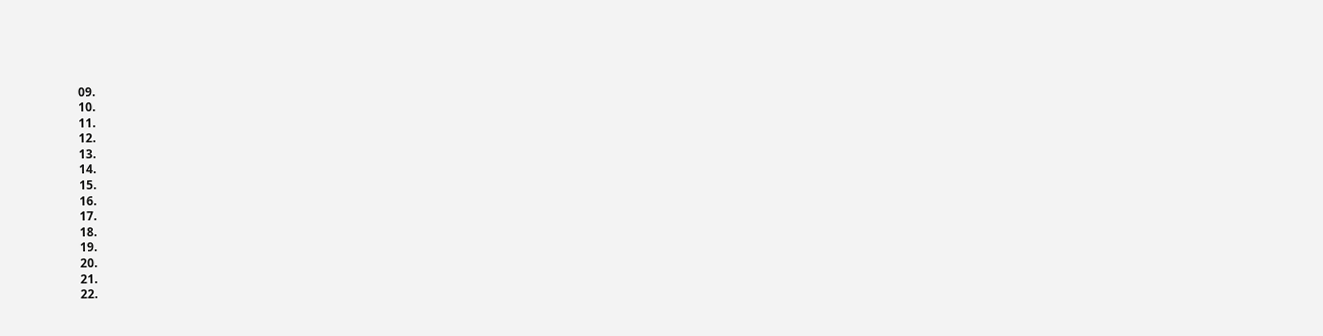09.
10.
11.
12.
13.
14.
15.
16.
17.
18.
19.
20.
21.
22.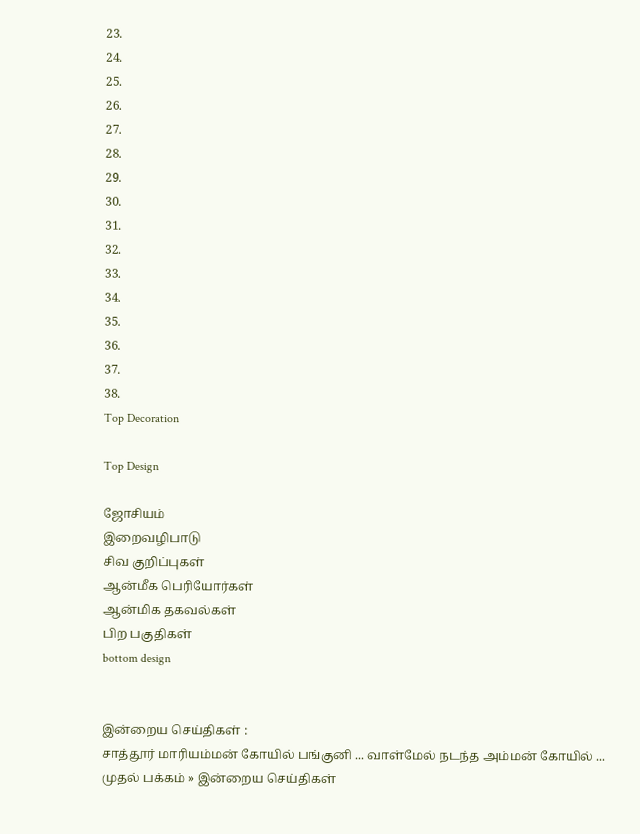23.
24.
25.
26.
27.
28.
29.
30.
31.
32.
33.
34.
35.
36.
37.
38.
Top Decoration

Top Design

ஜோசியம்
இறைவழிபாடு
சிவ குறிப்புகள்
ஆன்மீக பெரியோர்கள்
ஆன்மிக தகவல்கள்
பிற பகுதிகள்
bottom design


இன்றைய செய்திகள் :
சாத்தூர் மாரியம்மன் கோயில் பங்குனி ... வாள்மேல் நடந்த அம்மன் கோயில் ...
முதல் பக்கம் » இன்றைய செய்திகள்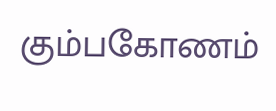கும்பகோணம்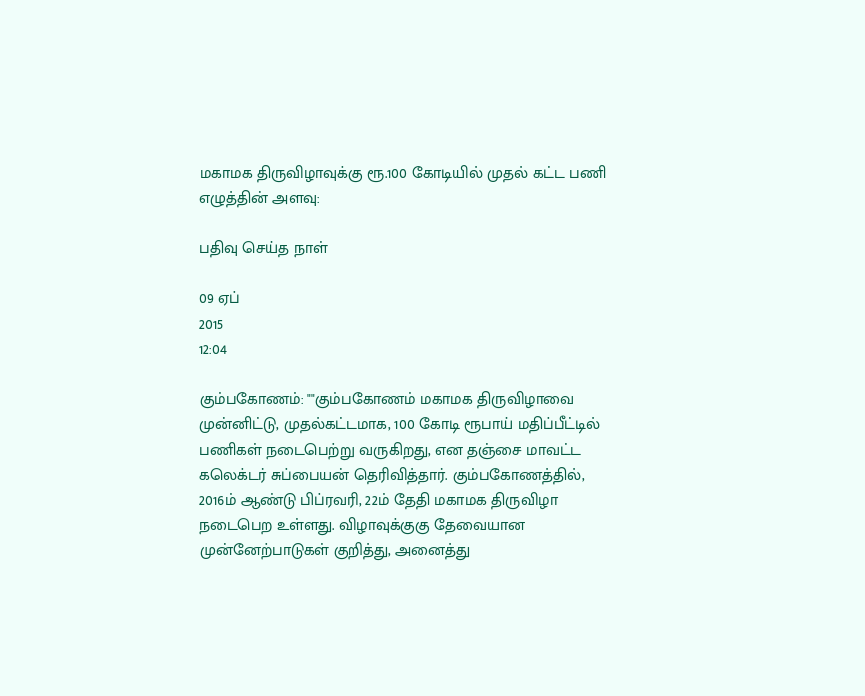மகாமக திருவிழாவுக்கு ரூ.100 கோடியில் முதல் கட்ட பணி
எழுத்தின் அளவு:

பதிவு செய்த நாள்

09 ஏப்
2015
12:04

கும்பகோணம்: ""கும்பகோணம் மகாமக திருவிழாவை முன்னிட்டு, முதல்கட்டமாக, 100 கோடி ரூபாய் மதிப்பீட்டில் பணிகள் நடைபெற்று வருகிறது, என தஞ்சை மாவட்ட கலெக்டர் சுப்பையன் தெரிவித்தார். கும்பகோணத்தில், 2016ம் ஆண்டு பிப்ரவரி, 22ம் தேதி மகாமக திருவிழா நடைபெற உள்ளது. விழாவுக்குகு தேவையான முன்னேற்பாடுகள் குறித்து, அனைத்து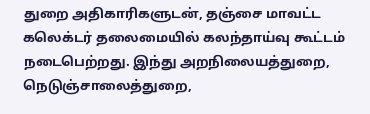துறை அதிகாரிகளுடன், தஞ்சை மாவட்ட கலெக்டர் தலைமையில் கலந்தாய்வு கூட்டம் நடைபெற்றது. இந்து அறநிலையத்துறை, நெடுஞ்சாலைத்துறை,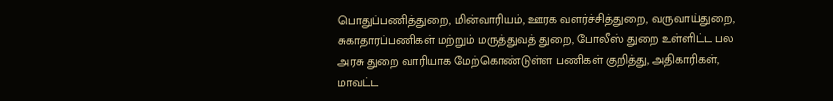பொதுப்பணித்துறை, மின்வாரியம், ஊரக வளர்ச்சித்துறை, வருவாய்துறை, சுகாதாரப்பணிகள் மற்றும் மருத்துவத் துறை, போலீஸ் துறை உள்ளிட்ட பல அரசு துறை வாரியாக மேற்கொண்டுள்ள பணிகள் குறித்து, அதிகாரிகள், மாவட்ட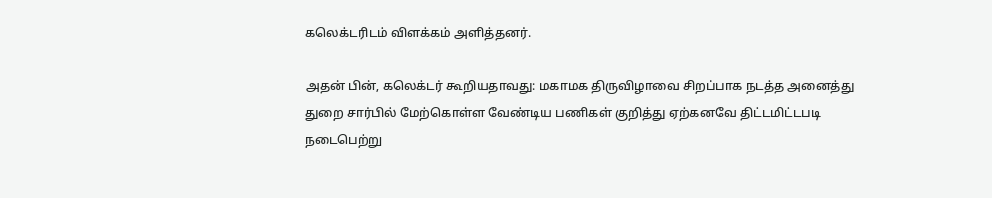கலெக்டரிடம் விளக்கம் அளித்தனர்.

அதன் பின், கலெக்டர் கூறியதாவது: மகாமக திருவிழாவை சிறப்பாக நடத்த அனைத்து துறை சார்பில் மேற்கொள்ள வேண்டிய பணிகள் குறித்து ஏற்கனவே திட்டமிட்டபடி நடைபெற்று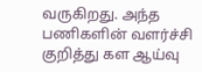வருகிறது. அந்த பணிகளின் வளர்ச்சி குறித்து கள ஆய்வு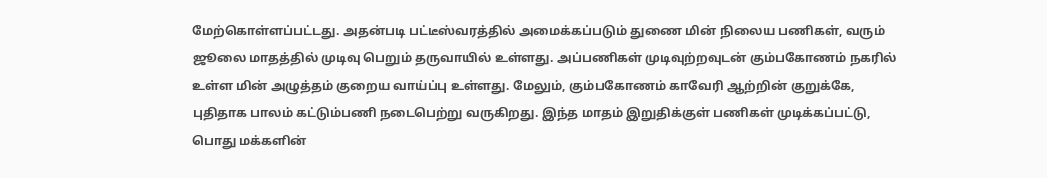மேற்கொள்ளப்பட்டது. அதன்படி பட்டீஸ்வரத்தில் அமைக்கப்படும் துணை மின் நிலைய பணிகள், வரும் ஜூலை மாதத்தில் முடிவு பெறும் தருவாயில் உள்ளது. அப்பணிகள் முடிவுற்றவுடன் கும்பகோணம் நகரில் உள்ள மின் அழுத்தம் குறைய வாய்ப்பு உள்ளது. மேலும், கும்பகோணம் காவேரி ஆற்றின் குறுக்கே, புதிதாக பாலம் கட்டும்பணி நடைபெற்று வருகிறது. இந்த மாதம் இறுதிக்குள் பணிகள் முடிக்கப்பட்டு, பொது மக்களின்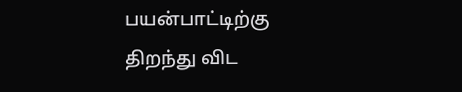பயன்பாட்டிற்கு திறந்து விட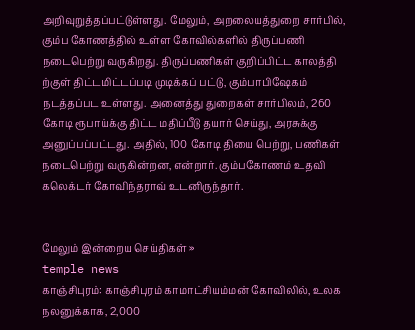அறிவுறுத்தப்பட்டுள்ளது. மேலும், அறலையத்துறை சார்பில், கும்ப கோணத்தில் உள்ள கோவில்களில் திருப்பணி நடைபெற்று வருகிறது. திருப்பணிகள் குறிப்பிட்ட காலத்தி ற்குள் திட்டமிட்டப்படி முடிக்கப் பட்டு, கும்பாபிஷேகம் நடத்தப்பட உள்ளது. அனைத்து துறைகள் சார்பிலம், 260 கோடி ரூபாய்க்கு திட்ட மதிப்பீடு தயார் செய்து, அரசுக்கு அனுப்பப்பட்டது. அதில், 100 கோடி தியை பெற்று, பணிகள் நடைபெற்று வருகின்றன, என்றார். கும்பகோணம் உதவி கலெக்டர் கோவிந்தராவ் உடனிருந்தார்.


மேலும் இன்றைய செய்திகள் »
temple news
காஞ்சிபுரம்: காஞ்சிபுரம் காமாட்சியம்மன் கோவிலில், உலக நலனுக்காக, 2,000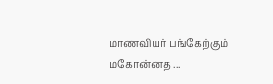மாணவியர் பங்கேற்கும் மகோன்னத ...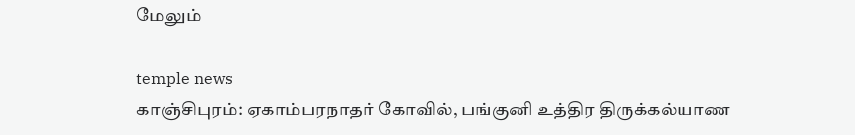மேலும்

temple news
காஞ்சிபுரம்: ஏகாம்பரநாதர் கோவில், பங்குனி உத்திர திருக்கல்யாண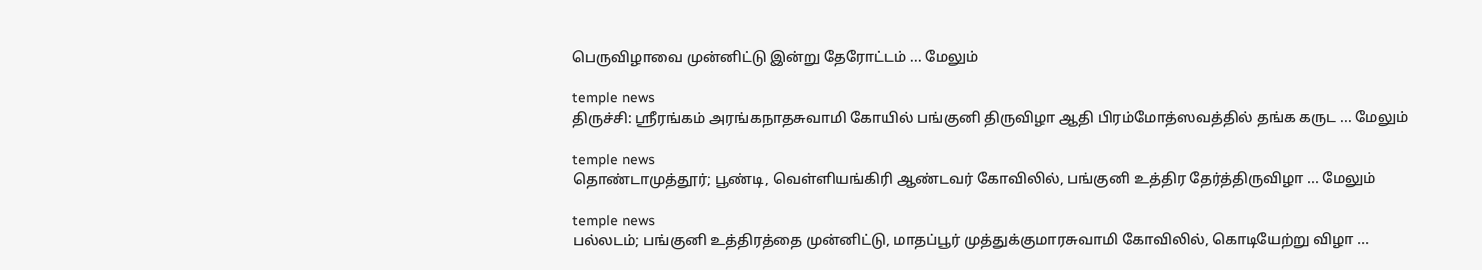பெருவிழாவை முன்னிட்டு இன்று தேரோட்டம் ... மேலும்

temple news
திருச்சி: ஸ்ரீரங்கம் அரங்கநாதசுவாமி கோயில் பங்குனி திருவிழா ஆதி பிரம்மோத்ஸவத்தில் தங்க கருட ... மேலும்

temple news
தொண்டாமுத்தூர்; பூண்டி, வெள்ளியங்கிரி ஆண்டவர் கோவிலில், பங்குனி உத்திர தேர்த்திருவிழா ... மேலும்

temple news
பல்லடம்; பங்குனி உத்திரத்தை முன்னிட்டு, மாதப்பூர் முத்துக்குமாரசுவாமி கோவிலில், கொடியேற்று விழா ...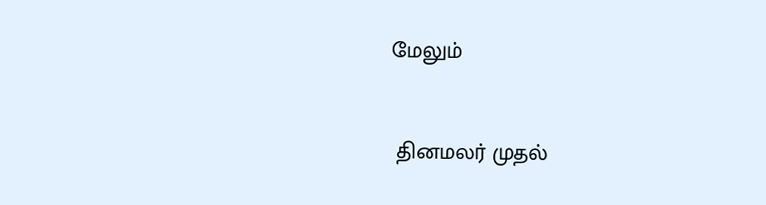மேலும்


 தினமலர் முதல்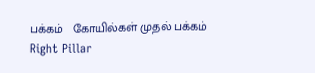பக்கம்   கோயில்கள் முதல் பக்கம்
Right Pillar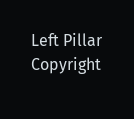Left Pillar
Copyright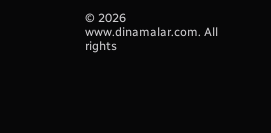© 2026 www.dinamalar.com. All rights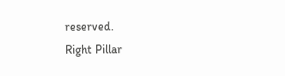reserved.
Right Pillar